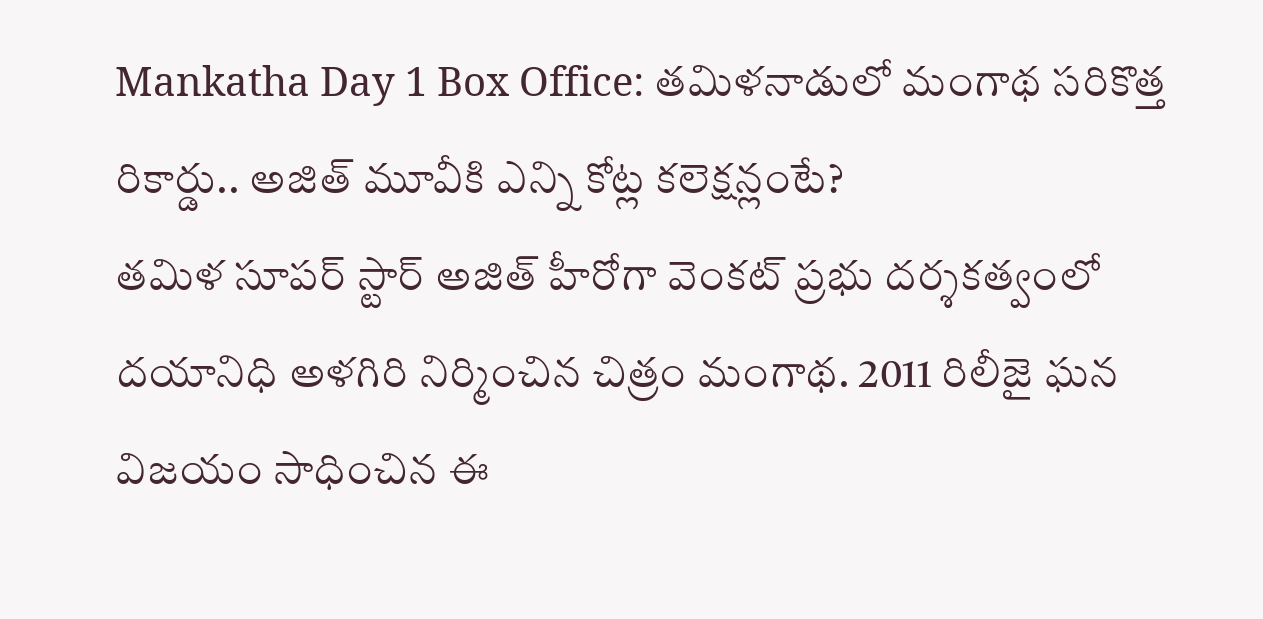Mankatha Day 1 Box Office: తమిళనాడులో మంగాథ సరికొత్త రికార్డు.. అజిత్ మూవీకి ఎన్ని కోట్ల కలెక్షన్లంటే?
తమిళ సూపర్ స్టార్ అజిత్ హీరోగా వెంకట్ ప్రభు దర్శకత్వంలో దయానిధి అళగిరి నిర్మించిన చిత్రం మంగాథ. 2011 రిలీజై ఘన విజయం సాధించిన ఈ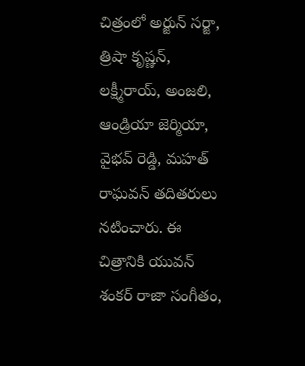చిత్రంలో అర్జున్ సర్జా, త్రిషా కృష్ణన్, లక్ష్మీరాయ్, అంజలి, ఆండ్రియా జెర్మియా, వైభవ్ రెడ్డి, మహత్ రాఘవన్ తదితరులు నటించారు. ఈ చిత్రానికి యువన్ శంకర్ రాజా సంగీతం,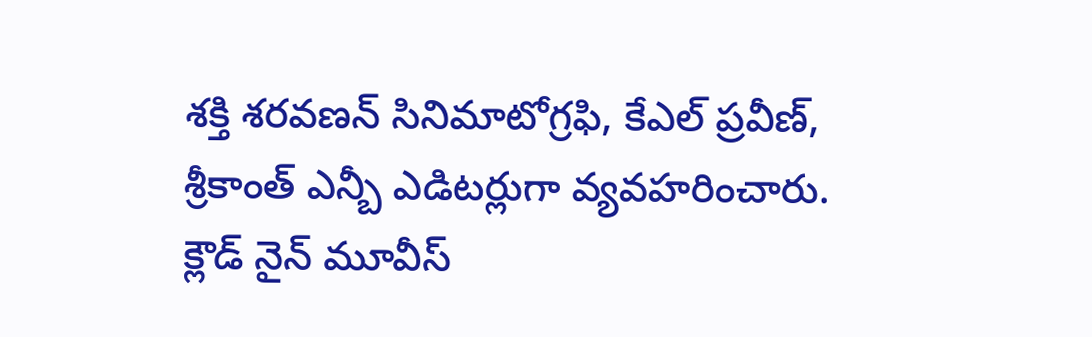శక్తి శరవణన్ సినిమాటోగ్రఫి, కేఎల్ ప్రవీణ్, శ్రీకాంత్ ఎన్బీ ఎడిటర్లుగా వ్యవహరించారు. క్లౌడ్ నైన్ మూవీస్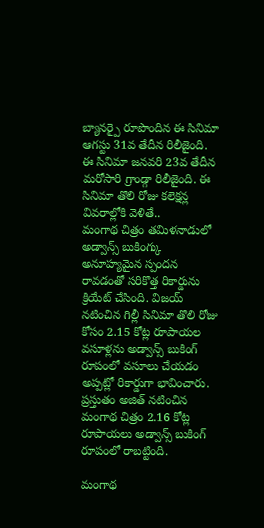బ్యానర్పై రూపొందిన ఈ సినిమా ఆగస్టు 31వ తేదీన రిలీజైంది. ఈ సినిమా జనవరి 23వ తేదీన మరోసారి గ్రాండ్గా రిలీజైంది. ఈ సినిమా తొలి రోజు కలెక్షన్ల వివరాల్లోకి వెళితే..
మంగాథ చిత్రం తమిళనాడులో అడ్వాన్స్ బుకింగ్కు అనూహ్యమైన స్పందన రావడంతో సరికొత్త రికార్డును క్రియేట్ చేసింది. విజయ్ నటించిన గిల్లీ సినిమా తొలి రోజు కోసం 2.15 కోట్ల రూపాయల వసూళ్లను అడ్వాన్స్ బుకింగ్ రూపంలో వసూలు చేయడం అప్పట్లో రికార్డుగా భావించారు. ప్రస్తుతం అజిత్ నటించిన మంగాథ చిత్రం 2.16 కోట్ల రూపాయలు అడ్వాన్స్ బుకింగ్ రూపంలో రాబట్టింది.

మంగాథ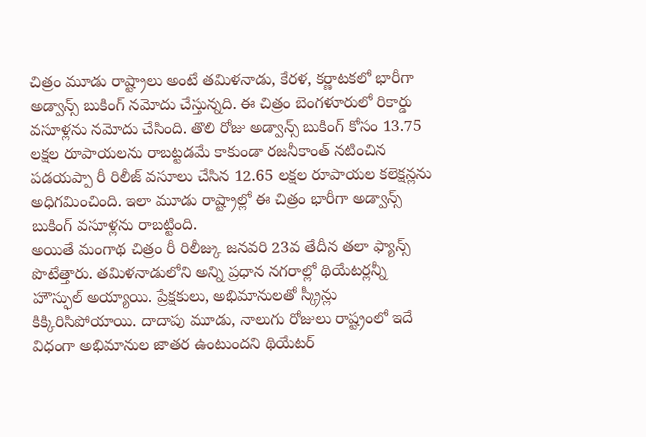చిత్రం మూడు రాష్ట్రాలు అంటే తమిళనాడు, కేరళ, కర్ణాటకలో భారీగా అడ్వాన్స్ బుకింగ్ నమోదు చేస్తున్నది. ఈ చిత్రం బెంగళూరులో రికార్డు వసూళ్లను నమోదు చేసింది. తొలి రోజు అడ్వాన్స్ బుకింగ్ కోసం 13.75 లక్షల రూపాయలను రాబట్టడమే కాకుండా రజనీకాంత్ నటించిన పడయప్పా రీ రిలీజ్ వసూలు చేసిన 12.65 లక్షల రూపాయల కలెక్షన్లను అధిగమించింది. ఇలా మూడు రాష్ట్రాల్లో ఈ చిత్రం భారీగా అడ్వాన్స్ బుకింగ్ వసూళ్లను రాబట్టింది.
అయితే మంగాథ చిత్రం రీ రిలీజ్కు జనవరి 23వ తేదీన తలా ఫ్యాన్స్ పొటేత్తారు. తమిళనాడులోని అన్ని ప్రధాన నగరాల్లో థియేటర్లన్నీ హౌస్ఫుల్ అయ్యాయి. ప్రేక్షకులు, అభిమానులతో స్క్రీన్లు కిక్కిరిసిపోయాయి. దాదాపు మూడు, నాలుగు రోజులు రాష్ట్రంలో ఇదే విధంగా అభిమానుల జాతర ఉంటుందని థియేటర్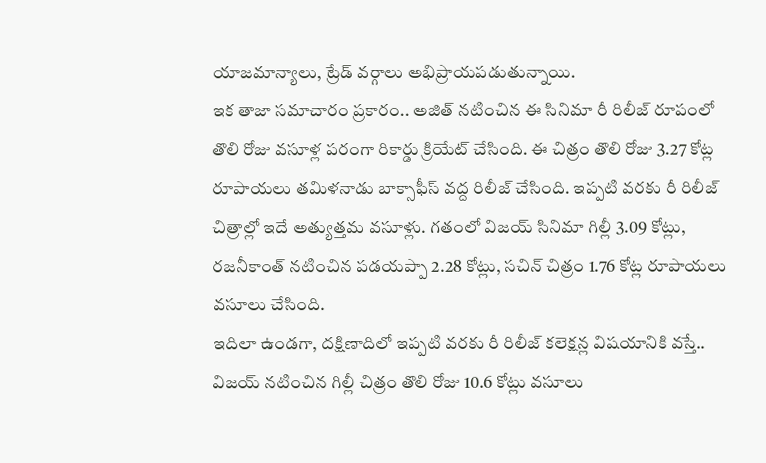యాజమాన్యాలు, ట్రేడ్ వర్గాలు అభిప్రాయపడుతున్నాయి.
ఇక తాజా సమాచారం ప్రకారం.. అజిత్ నటించిన ఈ సినిమా రీ రిలీజ్ రూపంలో తొలి రోజు వసూళ్ల పరంగా రికార్డు క్రియేట్ చేసింది. ఈ చిత్రం తొలి రోజు 3.27 కోట్ల రూపాయలు తమిళనాడు బాక్సాఫీస్ వద్ద రిలీజ్ చేసింది. ఇప్పటి వరకు రీ రిలీజ్ చిత్రాల్లో ఇదే అత్యుత్తమ వసూళ్లు. గతంలో విజయ్ సినిమా గిల్లీ 3.09 కోట్లు, రజనీకాంత్ నటించిన పడయప్పా 2.28 కోట్లు, సచిన్ చిత్రం 1.76 కోట్ల రూపాయలు వసూలు చేసింది.
ఇదిలా ఉండగా, దక్షిణాదిలో ఇప్పటి వరకు రీ రిలీజ్ కలెక్షన్ల విషయానికి వస్తే.. విజయ్ నటించిన గిల్లీ చిత్రం తొలి రోజు 10.6 కోట్లు వసూలు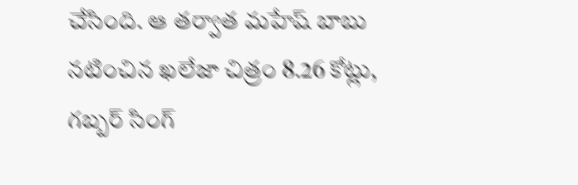చేసింది. ఆ తర్వాత మహేష్ బాబు నటించిన ఖలేజా చిత్రం 8.26 కోట్లు, గబ్బర్ సింగ్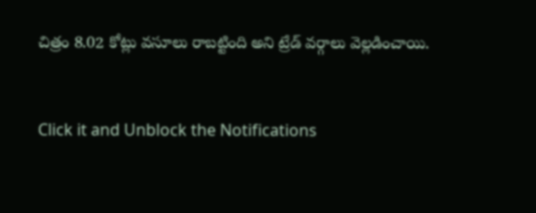చిత్రం 8.02 కోట్లు వసూలు రాబట్టింది అని ట్రేడ్ వర్గాలు వెల్లడించాయి.


Click it and Unblock the Notifications